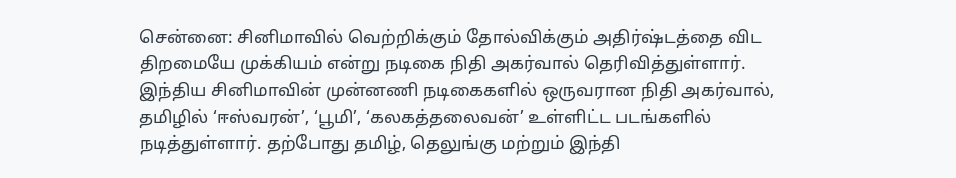சென்னை: சினிமாவில் வெற்றிக்கும் தோல்விக்கும் அதிர்ஷ்டத்தை விட திறமையே முக்கியம் என்று நடிகை நிதி அகர்வால் தெரிவித்துள்ளார்.
இந்திய சினிமாவின் முன்னணி நடிகைகளில் ஒருவரான நிதி அகர்வால், தமிழில் ‘ஈஸ்வரன்’, ‘பூமி’, ‘கலகத்தலைவன்’ உள்ளிட்ட படங்களில் நடித்துள்ளார். தற்போது தமிழ், தெலுங்கு மற்றும் இந்தி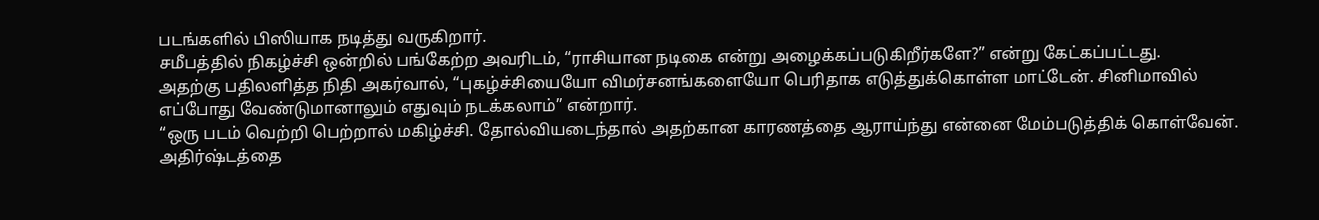படங்களில் பிஸியாக நடித்து வருகிறார்.
சமீபத்தில் நிகழ்ச்சி ஒன்றில் பங்கேற்ற அவரிடம், “ராசியான நடிகை என்று அழைக்கப்படுகிறீர்களே?” என்று கேட்கப்பட்டது.
அதற்கு பதிலளித்த நிதி அகர்வால், “புகழ்ச்சியையோ விமர்சனங்களையோ பெரிதாக எடுத்துக்கொள்ள மாட்டேன். சினிமாவில் எப்போது வேண்டுமானாலும் எதுவும் நடக்கலாம்” என்றார்.
“ஒரு படம் வெற்றி பெற்றால் மகிழ்ச்சி. தோல்வியடைந்தால் அதற்கான காரணத்தை ஆராய்ந்து என்னை மேம்படுத்திக் கொள்வேன். அதிர்ஷ்டத்தை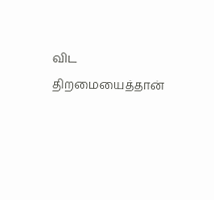விட திறமையைத்தான்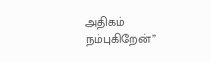அதிகம் நம்புகிறேன்”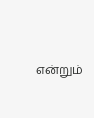என்றும்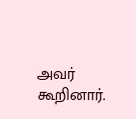அவர் கூறினார்.